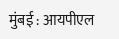मुंबई : आयपीएल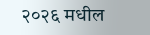२०२६ मधील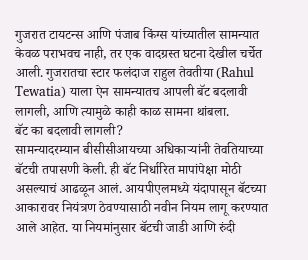गुजरात टायटन्स आणि पंजाब किंग्स यांच्यातील सामन्यात केवळ पराभवच नाही, तर एक वादग्रस्त घटना देखील चर्चेत आली. गुजरातचा स्टार फलंदाज राहुल तेवतीया (Rahul Tewatia) याला ऐन सामन्यातच आपली बॅट बदलावी लागली, आणि त्यामुळे काही काळ सामना थांबला.
बॅट का बदलावी लागली?
सामन्यादरम्यान बीसीसीआयच्या अधिकाऱ्यांनी तेवतियाच्या बॅटची तपासणी केली. ही बॅट निर्धारित मापांपेक्षा मोठी असल्याचं आढळून आलं. आयपीएलमध्ये यंदापासून बॅटच्या आकारावर नियंत्रण ठेवण्यासाठी नवीन नियम लागू करण्यात आले आहेत. या नियमांनुसार बॅटची जाडी आणि रुंदी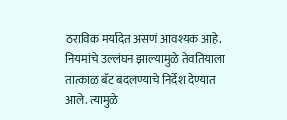ठराविक मर्यादेत असणं आवश्यक आहे. नियमांचे उल्लंघन झाल्यामुळे तेवतियाला तात्काळ बॅट बदलण्याचे निर्देश देण्यात आले. त्यामुळे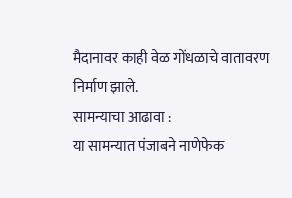मैदानावर काही वेळ गोंधळाचे वातावरण निर्माण झाले.
सामन्याचा आढावा :
या सामन्यात पंजाबने नाणेफेक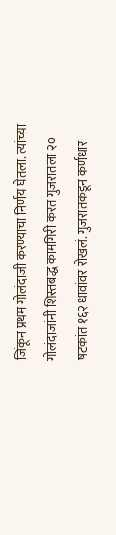जिंकून प्रथम गोलंदाजी करण्याचा निर्णय घेतला. त्यांच्या गोलंदाजांनी शिस्तबद्ध कामगिरी करत गुजरातला २० षटकांत १६२ धावांवर रोखलं. गुजरातकडून कर्णधार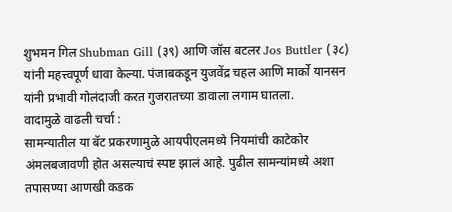शुभमन गिल Shubman Gill (३९) आणि जॉस बटलर Jos Buttler (३८) यांनी महत्त्वपूर्ण धावा केल्या. पंजाबकडून युजवेंद्र चहल आणि मार्को यानसन यांनी प्रभावी गोलंदाजी करत गुजरातच्या डावाला लगाम घातला.
वादामुळे वाढली चर्चा :
सामन्यातील या बॅट प्रकरणामुळे आयपीएलमध्ये नियमांची काटेकोर अंमलबजावणी होत असल्याचं स्पष्ट झालं आहे. पुढील सामन्यांमध्ये अशा तपासण्या आणखी कडक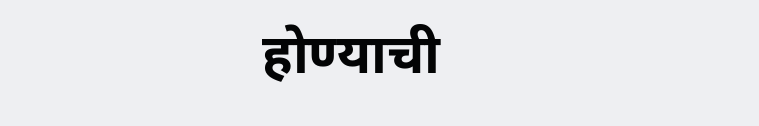होण्याची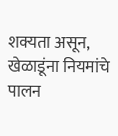शक्यता असून, खेळाडूंना नियमांचे पालन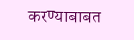करण्याबाबत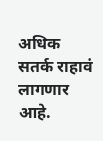अधिक सतर्क राहावं लागणार आहे.